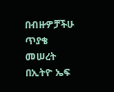በብዙዎቻችሁ ጥያቄ መሠረት በኢትዮ ኤፍ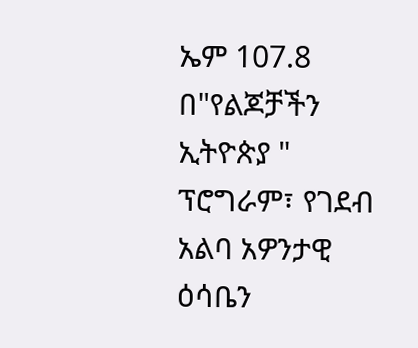ኤም 107.8 በ"የልጆቻችን ኢትዮጵያ " ፕሮግራም፣ የገደብ አልባ አዎንታዊ ዕሳቤን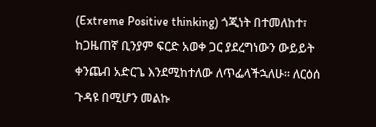(Extreme Positive thinking) ጎጂነት በተመለከተ፣ ከጋዜጠኛ ቢንያም ፍርድ አወቀ ጋር ያደረግነውን ውይይት ቀንጨብ አድርጌ እንደሚከተለው ለጥፌላችኋለሁ። ለርዕሰ ጉዳዩ በሚሆን መልኩ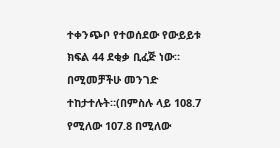ተቀንጭቦ የተወሰደው የውይይቱ ክፍል 44 ደቂቃ ቢፈጅ ነው። በሚመቻችሁ መንገድ ተከታተሉት።(በምስሉ ላይ 108.7 የሚለው 107.8 በሚለው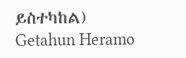ይስተካከል) Getahun Heramo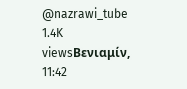@nazrawi_tube 1.4K viewsΒενιαμίν, 11:42